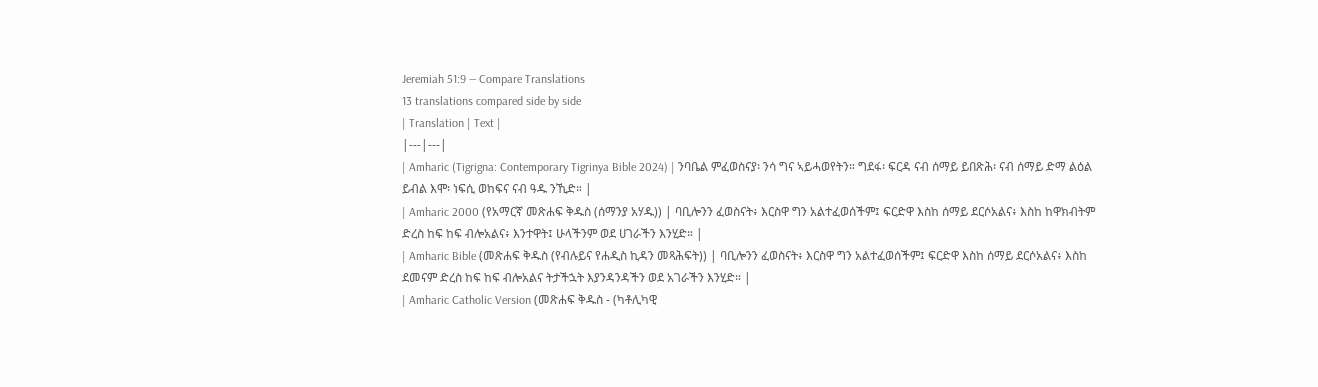Jeremiah 51:9 — Compare Translations
13 translations compared side by side
| Translation | Text |
|---|---|
| Amharic (Tigrigna: Contemporary Tigrinya Bible 2024) | ንባቤል ምፈወስናያ፡ ንሳ ግና ኣይሓወየትን። ግደፋ፡ ፍርዳ ናብ ሰማይ ይበጽሕ፡ ናብ ሰማይ ድማ ልዕል ይብል እሞ፡ ነፍሲ ወከፍና ናብ ዓዱ ንኺድ። |
| Amharic 2000 (የአማርኛ መጽሐፍ ቅዱስ (ሰማንያ አሃዱ)) | ባቢሎንን ፈወስናት፥ እርስዋ ግን አልተፈወሰችም፤ ፍርድዋ እስከ ሰማይ ደርሶአልና፥ እስከ ከዋክብትም ድረስ ከፍ ከፍ ብሎአልና፥ እንተዋት፤ ሁላችንም ወደ ሀገራችን እንሂድ። |
| Amharic Bible (መጽሐፍ ቅዱስ (የብሉይና የሐዲስ ኪዳን መጻሕፍት)) | ባቢሎንን ፈወስናት፥ እርስዋ ግን አልተፈወሰችም፤ ፍርድዋ እስከ ሰማይ ደርሶአልና፥ እስከ ደመናም ድረስ ከፍ ከፍ ብሎአልና ትታችኋት እያንዳንዳችን ወደ አገራችን እንሂድ። |
| Amharic Catholic Version (መጽሐፍ ቅዱስ - (ካቶሊካዊ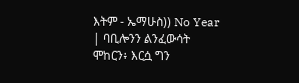እትም - ኤማሁስ)) No Year | ባቢሎንን ልንፈውሳት ሞከርን፥ እርሷ ግን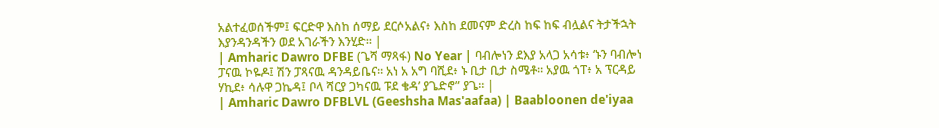አልተፈወሰችም፤ ፍርድዋ እስከ ሰማይ ደርሶአልና፥ እስከ ደመናም ድረስ ከፍ ከፍ ብሏልና ትታችኋት እያንዳንዳችን ወደ አገራችን እንሂድ። |
| Amharic Dawro DFBE (ጌሻ ማጻፋ) No Year | ባብሎነን ደእያ አላጋ አሳቱ፥ ‘ኑን ባብሎነ ፓናዉ ኮዬዶ፤ ሽን ፓጻናዉ ዳንዳይቤና። አነ አ አግ ባሺደ፥ ኑ ቢታ ቢታ ስሜቶ። አያዉ ጎፐ፥ አ ፕርዳይ ሃኪደ፥ ሳሉዋ ጋኬዳ፤ ቦላ ሻርያ ጋካናዉ ፑደ ቄዳ’ ያጌድኖ” ያጌ። |
| Amharic Dawro DFBLVL (Geeshsha Mas'aafaa) | Baabloonen de'iyaa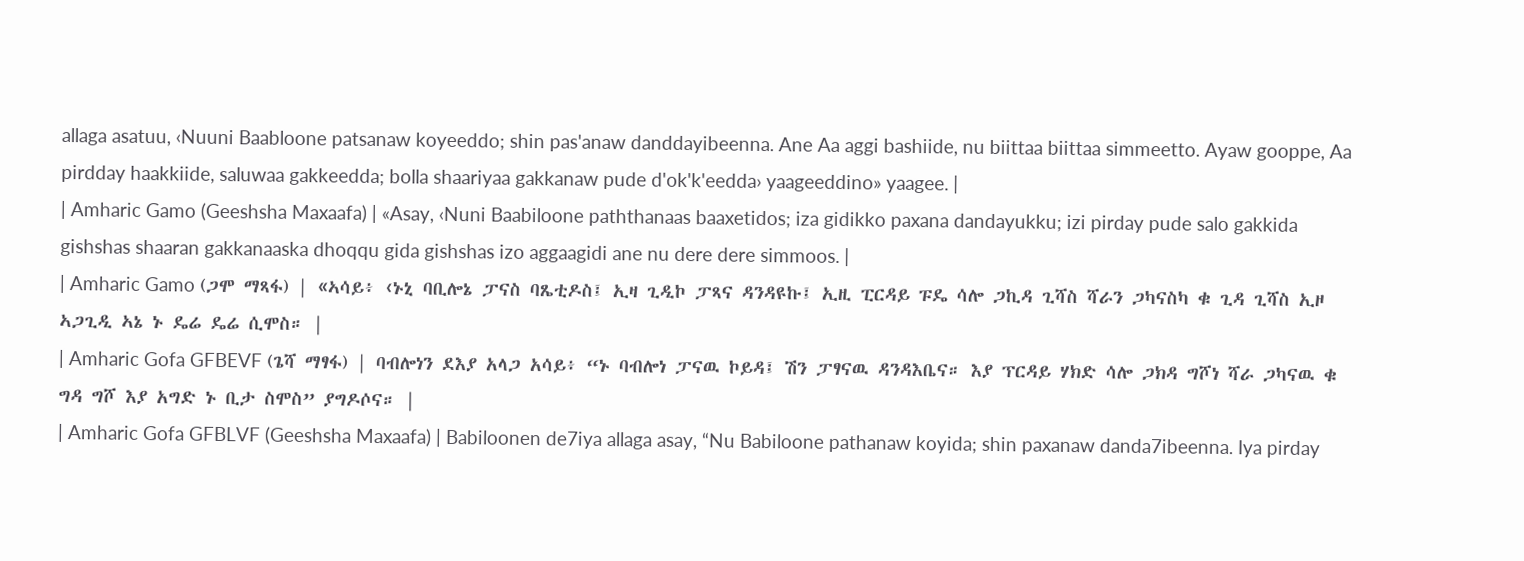allaga asatuu, ‹Nuuni Baabloone patsanaw koyeeddo; shin pas'anaw danddayibeenna. Ane Aa aggi bashiide, nu biittaa biittaa simmeetto. Ayaw gooppe, Aa pirdday haakkiide, saluwaa gakkeedda; bolla shaariyaa gakkanaw pude d'ok'k'eedda› yaageeddino» yaagee. |
| Amharic Gamo (Geeshsha Maxaafa) | «Asay, ‹Nuni Baabiloone paththanaas baaxetidos; iza gidikko paxana dandayukku; izi pirday pude salo gakkida gishshas shaaran gakkanaaska dhoqqu gida gishshas izo aggaagidi ane nu dere dere simmoos. |
| Amharic Gamo (ጋሞ ማጻፋ) | «ኣሳይ፥ ‹ኑኒ ባቢሎኔ ፓናስ ባጼቲዶስ፤ ኢዛ ጊዲኮ ፓጻና ዳንዳዩኩ፤ ኢዚ ፒርዳይ ፑዴ ሳሎ ጋኪዳ ጊሻስ ሻራን ጋካናስካ ቁ ጊዳ ጊሻስ ኢዞ ኣጋጊዲ ኣኔ ኑ ዴሬ ዴሬ ሲሞስ። |
| Amharic Gofa GFBEVF (ጌሻ ማፃፋ) | ባብሎነን ደእያ አላጋ አሳይ፥ “ኑ ባብሎነ ፓናዉ ኮይዳ፤ ሽን ፓፃናዉ ዳንዳእቤና። እያ ፕርዳይ ሃክድ ሳሎ ጋክዳ ግሾነ ሻራ ጋካናዉ ቁ ግዳ ግሾ እያ አግድ ኑ ቢታ ስሞስ” ያግዶሶና። |
| Amharic Gofa GFBLVF (Geeshsha Maxaafa) | Babiloonen de7iya allaga asay, “Nu Babiloone pathanaw koyida; shin paxanaw danda7ibeenna. Iya pirday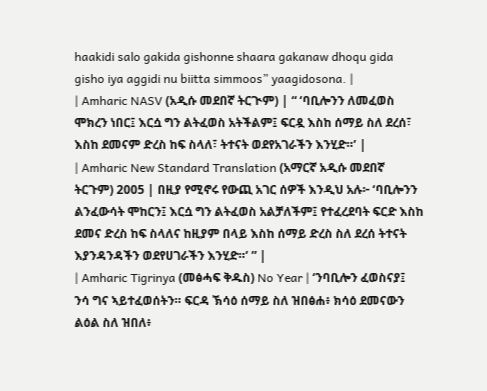haakidi salo gakida gishonne shaara gakanaw dhoqu gida gisho iya aggidi nu biitta simmoos” yaagidosona. |
| Amharic NASV (አዲሱ መደበኛ ትርጒም) | “ ‘ባቢሎንን ለመፈወስ ሞክረን ነበር፤ እርሷ ግን ልትፈወስ አትችልም፤ ፍርዷ እስከ ሰማይ ስለ ደረሰ፣ እስከ ደመናም ድረስ ከፍ ስላለ፣ ትተናት ወደየአገራችን እንሂድ።’ |
| Amharic New Standard Translation (አማርኛ አዲሱ መደበኛ ትርጉም) 2005 | በዚያ የሚኖሩ የውጪ አገር ሰዎች እንዲህ አሉ፦ ‘ባቢሎንን ልንፈውሳት ሞከርን፤ እርሷ ግን ልትፈወስ አልቻለችም፤ የተፈረደባት ፍርድ እስከ ደመና ድረስ ከፍ ስላለና ከዚያም በላይ እስከ ሰማይ ድረስ ስለ ደረሰ ትተናት እያንዳንዳችን ወደየሀገራችን እንሂድ።’ ” |
| Amharic Tigrinya (መፅሓፍ ቅዱስ) No Year | ‘ንባቢሎን ፈወስናያ፤ ንሳ ግና ኣይተፈወሰትን። ፍርዳ ኽሳዕ ሰማይ ስለ ዝበፅሐ፥ ክሳዕ ደመናውን ልዕል ስለ ዝበለ፥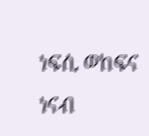ነፍሲ ወከፍና ነናብ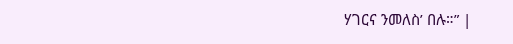ሃገርና ንመለስ’ በሉ።” |